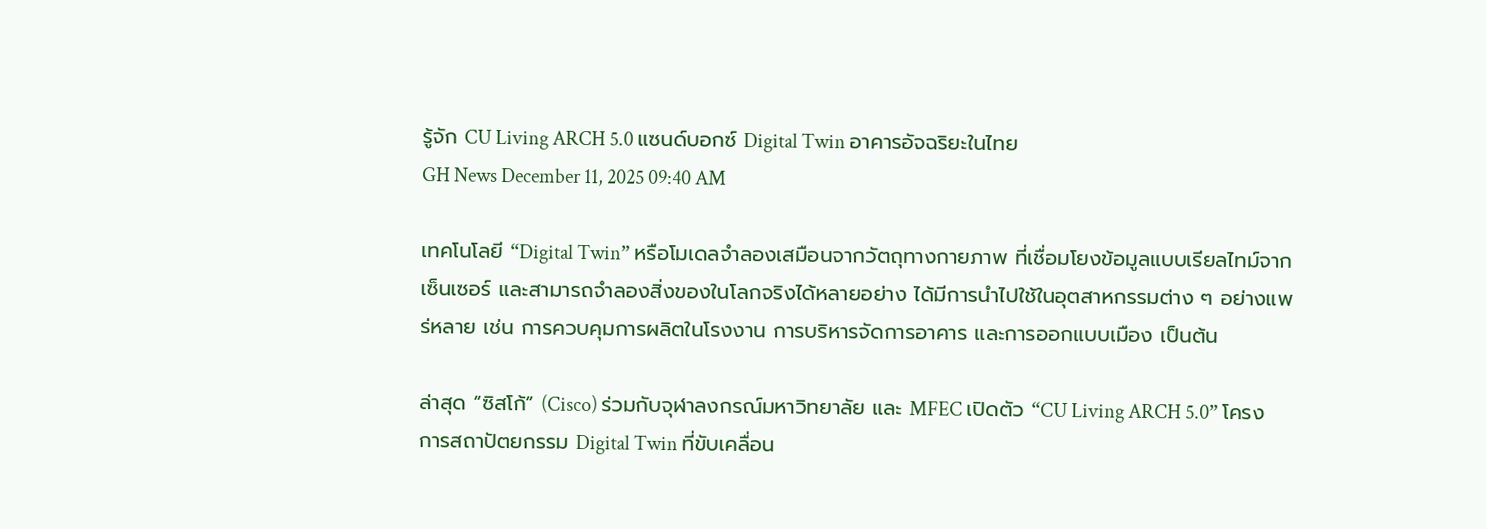รู้จัก CU Living ARCH 5.0 แซนด์บอกซ์ Digital Twin อาคารอัจฉริยะในไทย
GH News December 11, 2025 09:40 AM

เทคโนโลยี “Digital Twin” หรือโมเดลจำลองเสมือนจากวัตถุทางกายภาพ ที่เชื่อมโยงข้อมูลแบบเรียลไทม์จากเซ็นเซอร์ และสามารถจำลองสิ่งของในโลกจริงได้หลายอย่าง ได้มีการนำไปใช้ในอุตสาหกรรมต่าง ๆ อย่างแพร่หลาย เช่น การควบคุมการผลิตในโรงงาน การบริหารจัดการอาคาร และการออกแบบเมือง เป็นต้น

ล่าสุด “ซิสโก้” (Cisco) ร่วมกับจุฬาลงกรณ์มหาวิทยาลัย และ MFEC เปิดตัว “CU Living ARCH 5.0” โครงการสถาปัตยกรรม Digital Twin ที่ขับเคลื่อน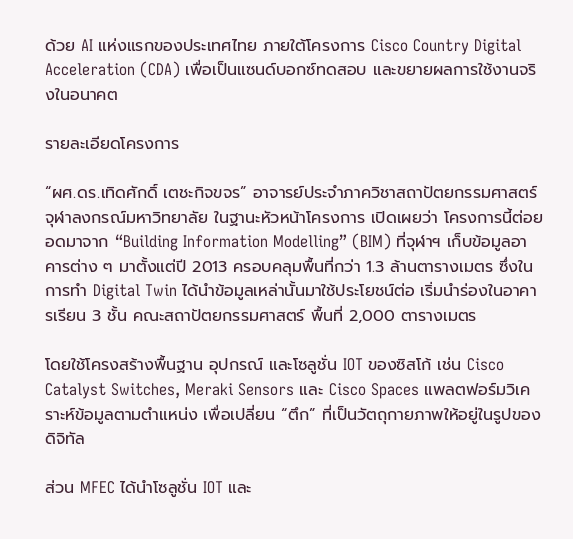ด้วย AI แห่งแรกของประเทศไทย ภายใต้โครงการ Cisco Country Digital Acceleration (CDA) เพื่อเป็นแซนด์บอกซ์ทดสอบ และขยายผลการใช้งานจริงในอนาคต

รายละเอียดโครงการ

“ผศ.ดร.เทิดศักดิ์ เตชะกิจขจร” อาจารย์ประจำภาควิชาสถาปัตยกรรมศาสตร์ จุฬาลงกรณ์มหาวิทยาลัย ในฐานะหัวหน้าโครงการ เปิดเผยว่า โครงการนี้ต่อยอดมาจาก “Building Information Modelling” (BIM) ที่จุฬาฯ เก็บข้อมูลอาคารต่าง ๆ มาตั้งแต่ปี 2013 ครอบคลุมพื้นที่กว่า 1.3 ล้านตารางเมตร ซึ่งในการทำ Digital Twin ได้นำข้อมูลเหล่านั้นมาใช้ประโยชน์ต่อ เริ่มนำร่องในอาคารเรียน 3 ชั้น คณะสถาปัตยกรรมศาสตร์ พื้นที่ 2,000 ตารางเมตร

โดยใช้โครงสร้างพื้นฐาน อุปกรณ์ และโซลูชั่น IOT ของซิสโก้ เช่น Cisco Catalyst Switches, Meraki Sensors และ Cisco Spaces แพลตฟอร์มวิเคราะห์ข้อมูลตามตำแหน่ง เพื่อเปลี่ยน “ตึก” ที่เป็นวัตถุกายภาพให้อยู่ในรูปของดิจิทัล

ส่วน MFEC ได้นำโซลูชั่น IOT และ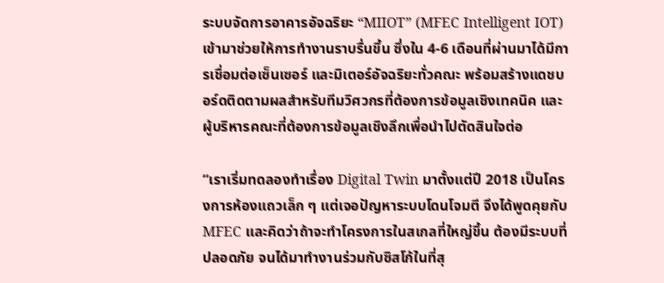ระบบจัดการอาคารอัจฉริยะ “MIIOT” (MFEC Intelligent IOT) เข้ามาช่วยให้การทำงานราบรื่นขึ้น ซึ่งใน 4-6 เดือนที่ผ่านมาได้มีการเชื่อมต่อเซ็นเซอร์ และมิเตอร์อัจฉริยะทั่วคณะ พร้อมสร้างแดชบอร์ดติดตามผลสำหรับทีมวิศวกรที่ต้องการข้อมูลเชิงเทคนิค และผู้บริหารคณะที่ต้องการข้อมูลเชิงลึกเพื่อนำไปตัดสินใจต่อ

“เราเริ่มทดลองทำเรื่อง Digital Twin มาตั้งแต่ปี 2018 เป็นโครงการห้องแถวเล็ก ๆ แต่เจอปัญหาระบบโดนโจมตี จึงได้พูดคุยกับ MFEC และคิดว่าถ้าจะทำโครงการในสเกลที่ใหญ่ขึ้น ต้องมีระบบที่ปลอดภัย จนได้มาทำงานร่วมกับซิสโก้ในที่สุ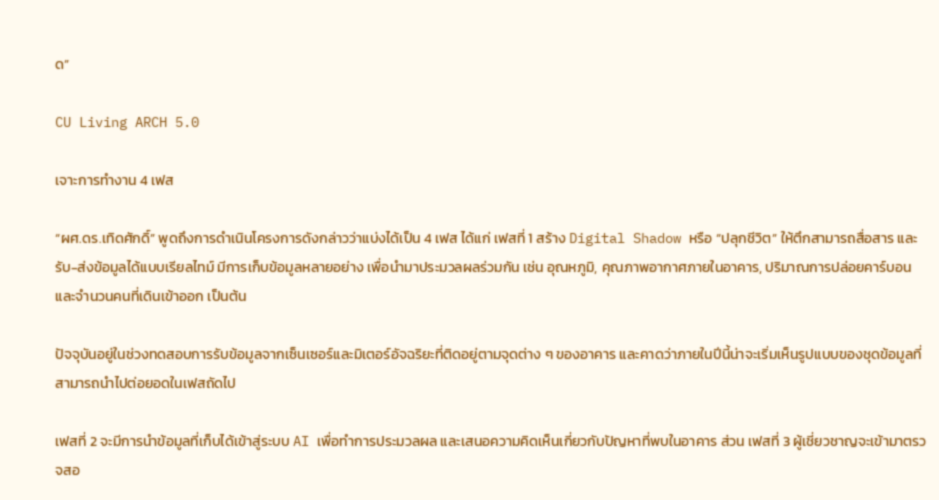ด”

CU Living ARCH 5.0

เจาะการทำงาน 4 เฟส

“ผศ.ดร.เทิดศักดิ์” พูดถึงการดำเนินโครงการดังกล่าวว่าแบ่งได้เป็น 4 เฟส ได้แก่ เฟสที่ 1 สร้าง Digital Shadow หรือ “ปลุกชีวิต” ให้ตึกสามารถสื่อสาร และรับ-ส่งข้อมูลได้แบบเรียลไทม์ มีการเก็บข้อมูลหลายอย่าง เพื่อนำมาประมวลผลร่วมกัน เช่น อุณหภูมิ, คุณภาพอากาศภายในอาคาร, ปริมาณการปล่อยคาร์บอน และจำนวนคนที่เดินเข้าออก เป็นต้น

ปัจจุบันอยู่ในช่วงทดสอบการรับข้อมูลจากเซ็นเซอร์และมิเตอร์อัจฉริยะที่ติดอยู่ตามจุดต่าง ๆ ของอาคาร และคาดว่าภายในปีนี้น่าจะเริ่มเห็นรูปแบบของชุดข้อมูลที่สามารถนำไปต่อยอดในเฟสถัดไป

เฟสที่ 2 จะมีการนำข้อมูลที่เก็บได้เข้าสู่ระบบ AI เพื่อทำการประมวลผล และเสนอความคิดเห็นเกี่ยวกับปัญหาที่พบในอาคาร ส่วน เฟสที่ 3 ผู้เชี่ยวชาญจะเข้ามาตรวจสอ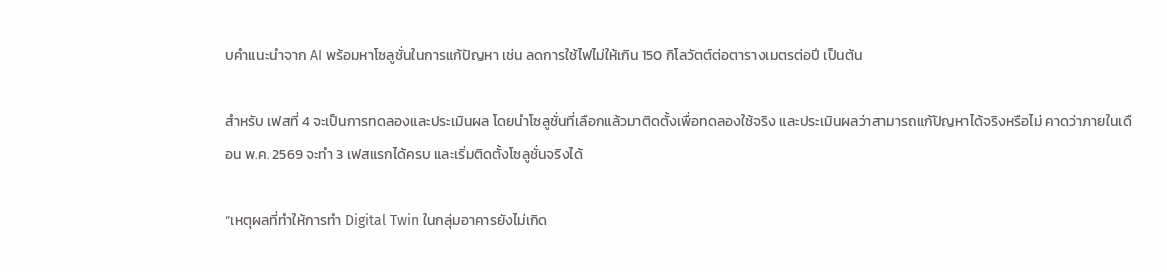บคำแนะนำจาก AI พร้อมหาโซลูชั่นในการแก้ปัญหา เช่น ลดการใช้ไฟไม่ให้เกิน 150 กิโลวัตต์ต่อตารางเมตรต่อปี เป็นต้น

สำหรับ เฟสที่ 4 จะเป็นการทดลองและประเมินผล โดยนำโซลูชั่นที่เลือกแล้วมาติดตั้งเพื่อทดลองใช้จริง และประเมินผลว่าสามารถแก้ปัญหาได้จริงหรือไม่ คาดว่าภายในเดือน พ.ค. 2569 จะทำ 3 เฟสแรกได้ครบ และเริ่มติดตั้งโซลูชั่นจริงได้

“เหตุผลที่ทำให้การทำ Digital Twin ในกลุ่มอาคารยังไม่เกิด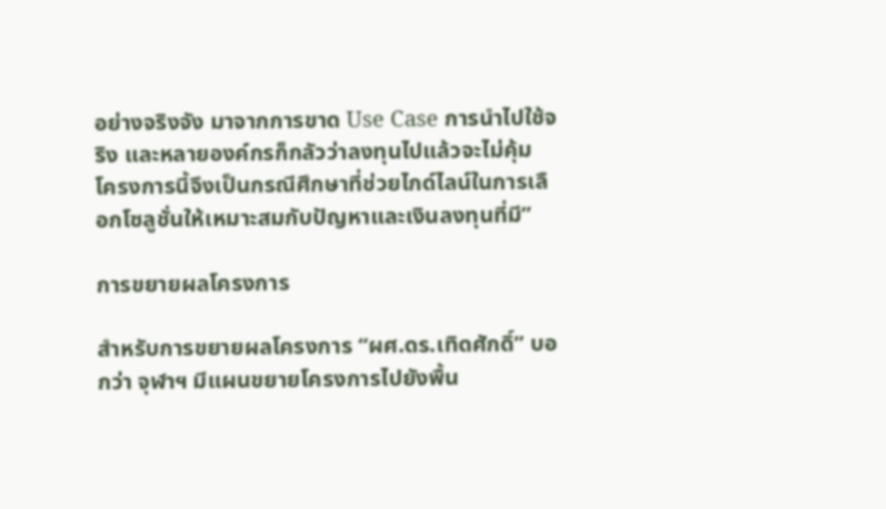อย่างจริงจัง มาจากการขาด Use Case การนำไปใช้จริง และหลายองค์กรก็กลัวว่าลงทุนไปแล้วจะไม่คุ้ม โครงการนี้จึงเป็นกรณีศึกษาที่ช่วยไกด์ไลน์ในการเลือกโซลูชั่นให้เหมาะสมกับปัญหาและเงินลงทุนที่มี”

การขยายผลโครงการ

สำหรับการขยายผลโครงการ “ผศ.ดร.เทิดศักดิ์” บอกว่า จุฬาฯ มีแผนขยายโครงการไปยังพื้น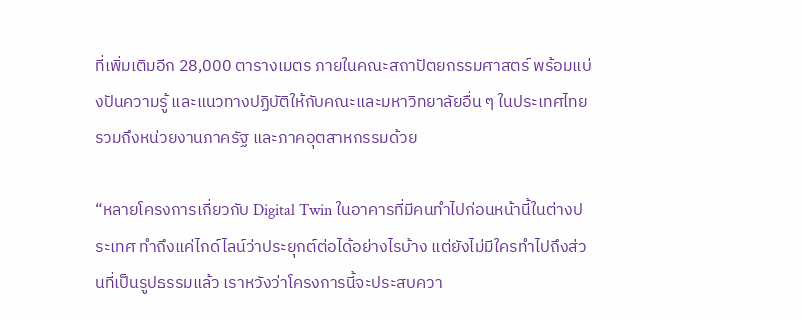ที่เพิ่มเติมอีก 28,000 ตารางเมตร ภายในคณะสถาปัตยกรรมศาสตร์ พร้อมแบ่งปันความรู้ และแนวทางปฏิบัติให้กับคณะและมหาวิทยาลัยอื่น ๆ ในประเทศไทย รวมถึงหน่วยงานภาครัฐ และภาคอุตสาหกรรมด้วย

“หลายโครงการเกี่ยวกับ Digital Twin ในอาคารที่มีคนทำไปก่อนหน้านี้ในต่างประเทศ ทำถึงแค่ไกด์ไลน์ว่าประยุกต์ต่อได้อย่างไรบ้าง แต่ยังไม่มีใครทำไปถึงส่วนที่เป็นรูปธรรมแล้ว เราหวังว่าโครงการนี้จะประสบควา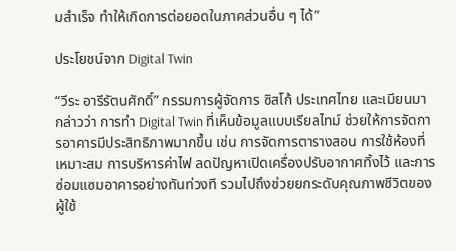มสำเร็จ ทำให้เกิดการต่อยอดในภาคส่วนอื่น ๆ ได้”

ประโยชน์จาก Digital Twin

“วีระ อารีรัตนศักดิ์” กรรมการผู้จัดการ ซิสโก้ ประเทศไทย และเมียนมา กล่าวว่า การทำ Digital Twin ที่เห็นข้อมูลแบบเรียลไทม์ ช่วยให้การจัดการอาคารมีประสิทธิภาพมากขึ้น เช่น การจัดการตารางสอน การใช้ห้องที่เหมาะสม การบริหารค่าไฟ ลดปัญหาเปิดเครื่องปรับอากาศทิ้งไว้ และการซ่อมแซมอาคารอย่างทันท่วงที รวมไปถึงช่วยยกระดับคุณภาพชีวิตของผู้ใช้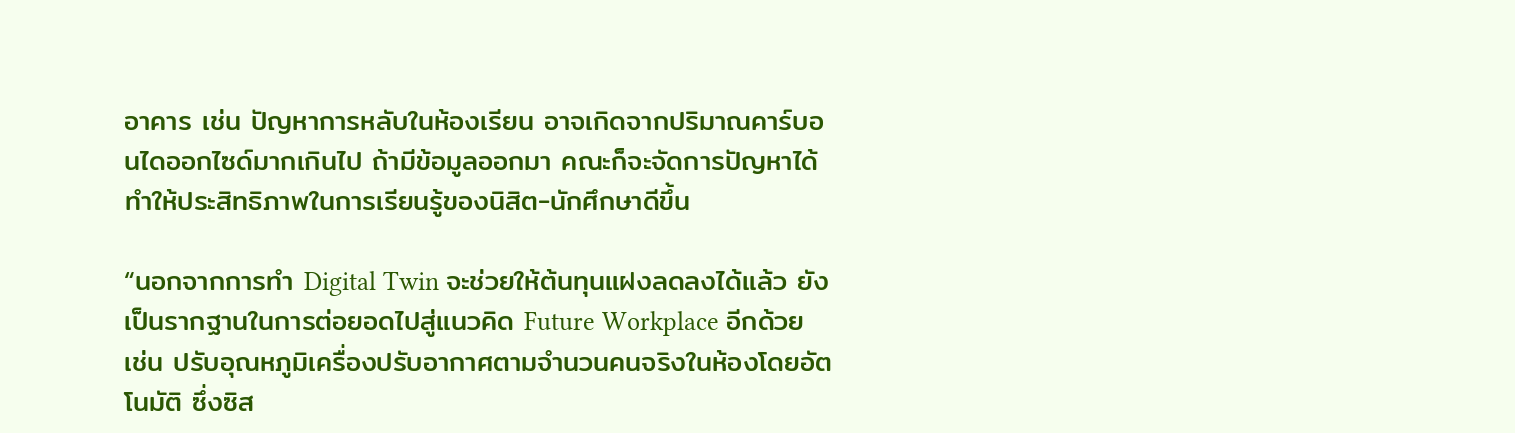อาคาร เช่น ปัญหาการหลับในห้องเรียน อาจเกิดจากปริมาณคาร์บอนไดออกไซด์มากเกินไป ถ้ามีข้อมูลออกมา คณะก็จะจัดการปัญหาได้ ทำให้ประสิทธิภาพในการเรียนรู้ของนิสิต-นักศึกษาดีขึ้น

“นอกจากการทำ Digital Twin จะช่วยให้ต้นทุนแฝงลดลงได้แล้ว ยังเป็นรากฐานในการต่อยอดไปสู่แนวคิด Future Workplace อีกด้วย เช่น ปรับอุณหภูมิเครื่องปรับอากาศตามจำนวนคนจริงในห้องโดยอัตโนมัติ ซึ่งซิส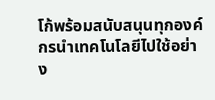โก้พร้อมสนับสนุนทุกองค์กรนำเทคโนโลยีไปใช้อย่าง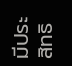มีประสิทธิ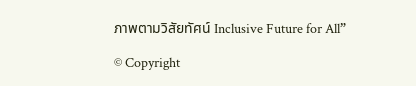ภาพตามวิสัยทัศน์ Inclusive Future for All”

© Copyright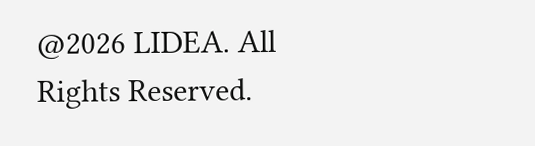@2026 LIDEA. All Rights Reserved.